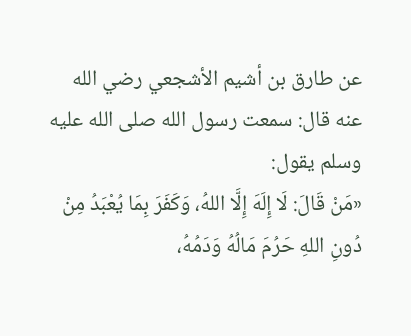عن طارق بن أشيم الأشجعي رضي الله عنه قال: سمعت رسول الله صلى الله عليه وسلم يقول:
«مَنْ قَالَ: لَا إِلَهَ إِلَّا اللهُ، وَكَفَرَ بِمَا يُعْبَدُ مِنْ دُونِ اللهِ حَرُمَ مَالُهُ وَدَمُهُ،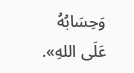وَحِسَابُهُ عَلَى اللهِ».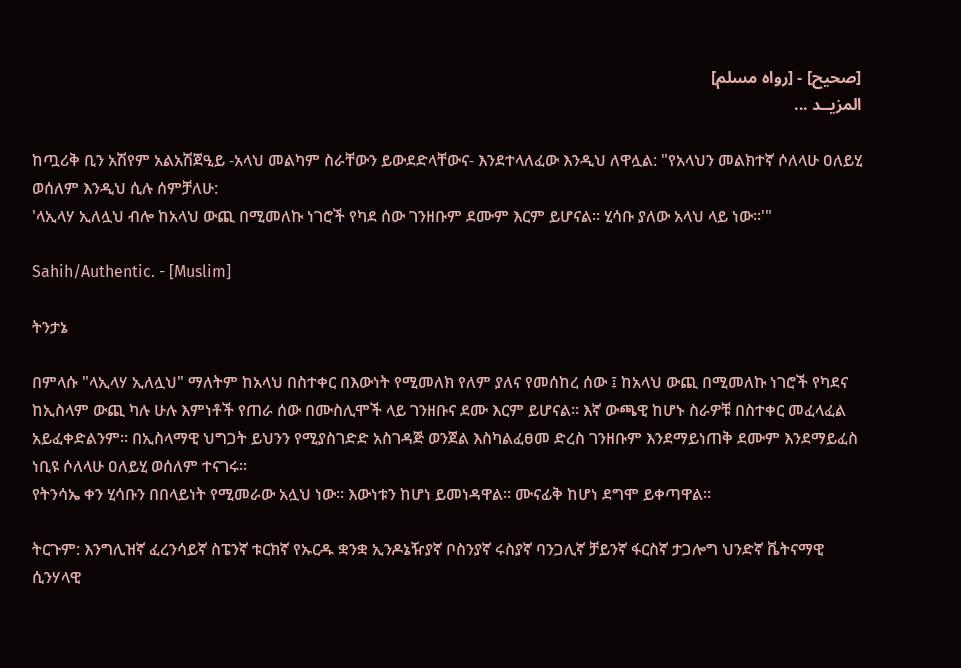[صحيح] - [رواه مسلم]
المزيــد ...

ከጧሪቅ ቢን አሽየም አልአሽጀዒይ -አላህ መልካም ስራቸውን ይውደድላቸውና- እንደተላለፈው እንዲህ ለዋሏል: "የአላህን መልክተኛ ሶለላሁ ዐለይሂ ወሰለም እንዲህ ሲሉ ሰምቻለሁ:
'ላኢላሃ ኢለሏህ ብሎ ከአላህ ውጪ በሚመለኩ ነገሮች የካደ ሰው ገንዘቡም ደሙም እርም ይሆናል። ሂሳቡ ያለው አላህ ላይ ነው።'"

Sahih/Authentic. - [Muslim]

ትንታኔ

በምላሱ "ላኢላሃ ኢለሏህ" ማለትም ከአላህ በስተቀር በእውነት የሚመለክ የለም ያለና የመሰከረ ሰው ፤ ከአላህ ውጪ በሚመለኩ ነገሮች የካደና ከኢስላም ውጪ ካሉ ሁሉ እምነቶች የጠራ ሰው በሙስሊሞች ላይ ገንዘቡና ደሙ እርም ይሆናል። እኛ ውጫዊ ከሆኑ ስራዎቹ በስተቀር መፈላፈል አይፈቀድልንም። በኢስላማዊ ህግጋት ይህንን የሚያስገድድ አስገዳጅ ወንጀል እስካልፈፀመ ድረስ ገንዘቡም እንደማይነጠቅ ደሙም እንደማይፈስ ነቢዩ ሶለላሁ ዐለይሂ ወሰለም ተናገሩ።
የትንሳኤ ቀን ሂሳቡን በበላይነት የሚመራው አሏህ ነው። እውነቱን ከሆነ ይመነዳዋል። ሙናፊቅ ከሆነ ደግሞ ይቀጣዋል።

ትርጉም: እንግሊዝኛ ፈረንሳይኛ ስፔንኛ ቱርክኛ የኡርዱ ቋንቋ ኢንዶኔዥያኛ ቦስንያኛ ሩስያኛ ባንጋሊኛ ቻይንኛ ፋርስኛ ታጋሎግ ህንድኛ ቬትናማዊ ሲንሃላዊ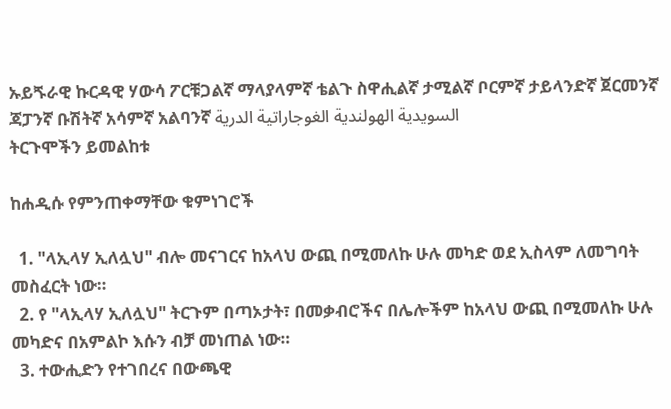ኡይጙራዊ ኩርዳዊ ሃውሳ ፖርቹጋልኛ ማላያላምኛ ቴልጉ ስዋሒልኛ ታሚልኛ ቦርምኛ ታይላንድኛ ጀርመንኛ ጃፓንኛ ቡሽትኛ አሳምኛ አልባንኛ السويدية الهولندية الغوجاراتية الدرية
ትርጉሞችን ይመልከቱ

ከሐዲሱ የምንጠቀማቸው ቁምነገሮች

  1. "ላኢላሃ ኢለሏህ" ብሎ መናገርና ከአላህ ውጪ በሚመለኩ ሁሉ መካድ ወደ ኢስላም ለመግባት መስፈርት ነው።
  2. የ "ላኢላሃ ኢለሏህ" ትርጉም በጣኦታት፣ በመቃብሮችና በሌሎችም ከአላህ ውጪ በሚመለኩ ሁሉ መካድና በአምልኮ እሱን ብቻ መነጠል ነው።
  3. ተውሒድን የተገበረና በውጫዊ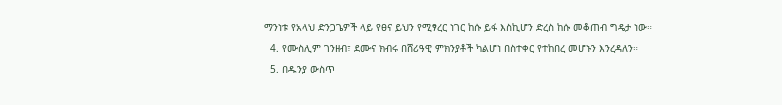ማንነቱ የአላህ ድንጋጌዎች ላይ የፀና ይህን የሚፃረር ነገር ከሱ ይፋ እስኪሆን ድረስ ከሱ መቆጠብ ግዴታ ነው።
  4. የሙስሊም ገንዘብ፣ ደሙና ክብሩ በሸሪዓዊ ምክንያቶች ካልሆነ በስተቀር የተከበረ መሆኑን እንረዳለን።
  5. በዱንያ ውስጥ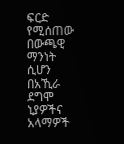ፍርድ የሚሰጠው በውጫዊ ማንነት ሲሆን በአኺራ ደግሞ ኒያዎችና አላማዎች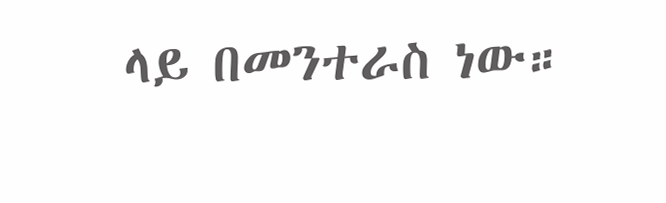ላይ በመንተራስ ነው።